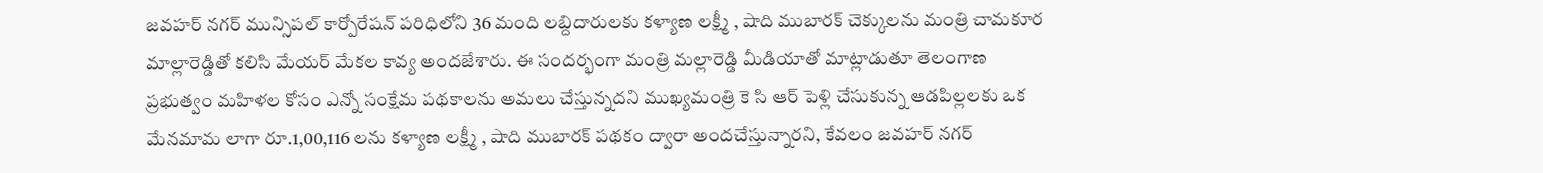జవహర్ నగర్ మున్సిపల్ కార్పోరేషన్ పరిధిలోని 36 మంది లబ్దిదారులకు కళ్యాణ లక్ష్మీ , షాది ముబారక్ చెక్కులను మంత్రి చామకూర మాల్లారెడ్డితో కలిసి మేయర్ మేకల కావ్య అందజేశారు. ఈ సందర్భంగా మంత్రి మల్లారెడ్డి మీడియాతో మాట్లాడుతూ తెలంగాణ ప్రభుత్వం మహిళల కోసం ఎన్నో సంక్షేమ పథకాలను అమలు చేస్తున్నదని ముఖ్యమంత్రి కె సి ఆర్ పెళ్లి చేసుకున్న ఆడపిల్లలకు ఒక మేనమామ లాగా రూ.1,00,116 లను కళ్యాణ లక్ష్మీ , షాది ముబారక్ పథకం ద్వారా అందచేస్తున్నారని, కేవలం జవహర్ నగర్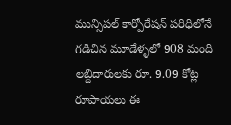మున్సిపల్ కార్పోరేషన్ పరిధిలోనే గడిచిన మూడేళ్ళలో 908 మంది లబ్దిదారులకు రూ. 9.09 కోట్ల రూపాయలు ఈ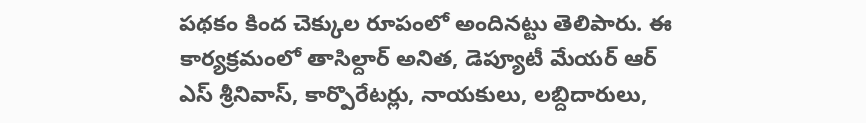పథకం కింద చెక్కుల రూపంలో అందినట్టు తెలిపారు. ఈ కార్యక్రమంలో తాసిల్దార్ అనిత, డెప్యూటీ మేయర్ ఆర్ ఎస్ శ్రీనివాస్, కార్పొరేటర్లు, నాయకులు, లబ్దిదారులు,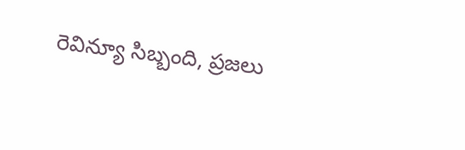రెవిన్యూ సిబ్బంది, ప్రజలు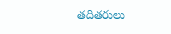తదితరులు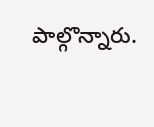పాల్గొన్నారు.